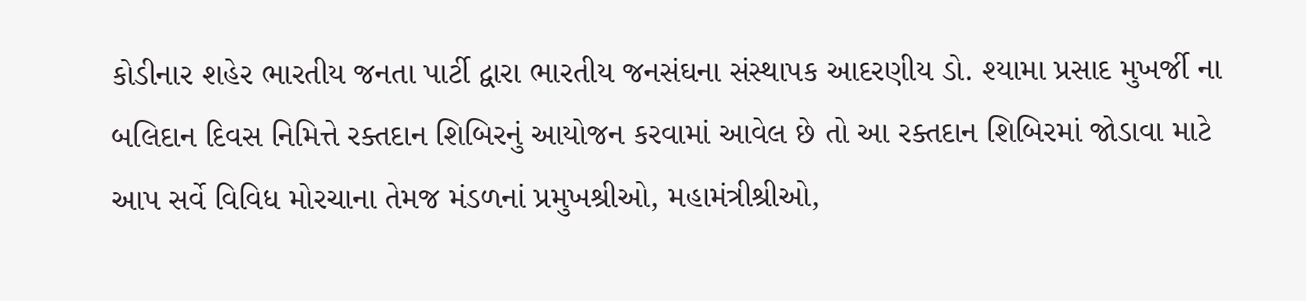કોડીનાર શહેર ભારતીય જનતા પાર્ટી દ્વારા ભારતીય જનસંઘના સંસ્થાપક આદરણીય ડો. શ્યામા પ્રસાદ મુખર્જી ના બલિદાન દિવસ નિમિત્તે રક્તદાન શિબિરનું આયોજન કરવામાં આવેલ છે તો આ રક્તદાન શિબિરમાં જોડાવા માટે આપ સર્વે વિવિધ મોરચાના તેમજ મંડળનાં પ્રમુખશ્રીઓ, મહામંત્રીશ્રીઓ,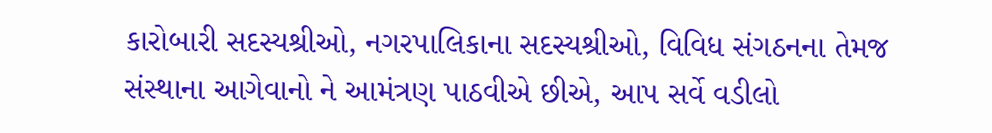કારોબારી સદસ્યશ્રીઓ, નગરપાલિકાના સદસ્યશ્રીઓ, વિવિધ સંગઠનના તેમજ સંસ્થાના આગેવાનો ને આમંત્રણ પાઠવીએ છીએ, આપ સર્વે વડીલો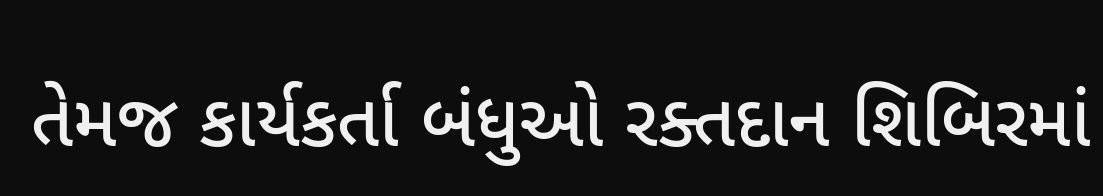તેમજ કાર્યકર્તા બંધુઓ રક્તદાન શિબિરમાં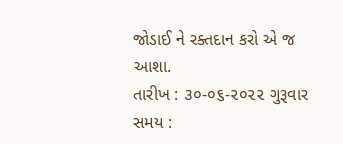જોડાઈ ને રક્તદાન કરો એ જ આશા.
તારીખ : ૩૦-૦૬-૨૦૨૨ ગુરૂવાર
સમય :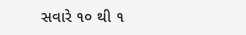સવારે ૧૦ થી ૧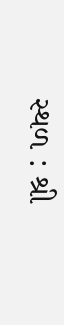સ્થળ : શ્રી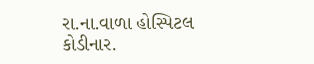રા.ના.વાળા હોસ્પિટલ કોડીનાર.